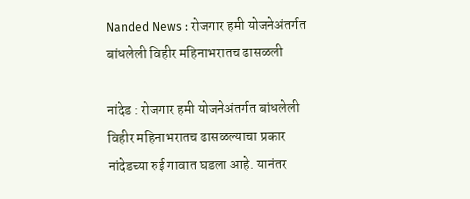Nanded News : रोजगार हमी योजनेअंतर्गत बांधलेली विहीर महिनाभरातच ढासळली

नांदेड : रोजगार हमी योजनेअंतर्गत बांधलेली विहीर महिनाभरातच ढासळल्याचा प्रकार नांदेडच्या रुई गावात घडला आहे. यानंतर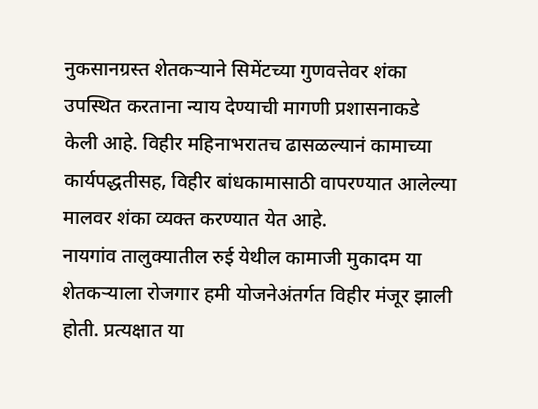नुकसानग्रस्त शेतकऱ्याने सिमेंटच्या गुणवत्तेवर शंका उपस्थित करताना न्याय देण्याची मागणी प्रशासनाकडे केली आहे. विहीर महिनाभरातच ढासळल्यानं कामाच्या कार्यपद्धतीसह, विहीर बांधकामासाठी वापरण्यात आलेल्या मालवर शंका व्यक्त करण्यात येत आहे.
नायगांव तालुक्यातील रुई येथील कामाजी मुकादम या शेतकऱ्याला रोजगार हमी योजनेअंतर्गत विहीर मंजूर झाली होती. प्रत्यक्षात या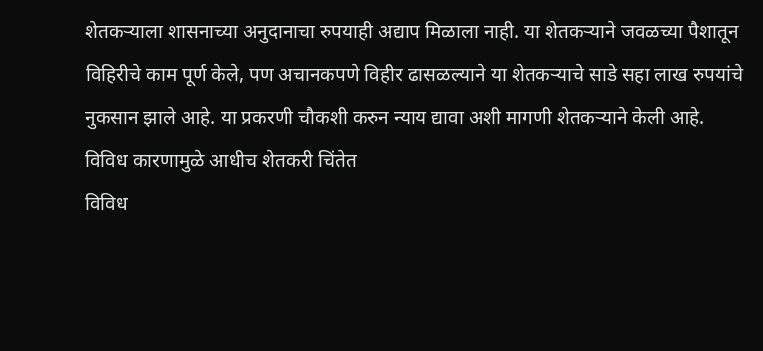शेतकऱ्याला शासनाच्या अनुदानाचा रुपयाही अद्याप मिळाला नाही. या शेतकऱ्याने जवळच्या पैशातून विहिरीचे काम पूर्ण केले, पण अचानकपणे विहीर ढासळल्याने या शेतकऱ्याचे साडे सहा लाख रुपयांचे नुकसान झाले आहे. या प्रकरणी चौकशी करुन न्याय द्यावा अशी मागणी शेतकऱ्याने केली आहे.
विविध कारणामुळे आधीच शेतकरी चिंतेत
विविध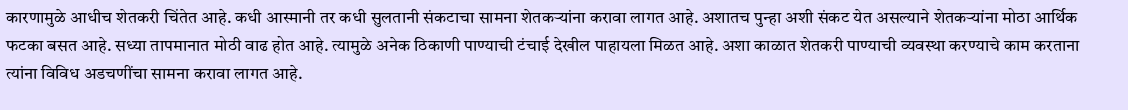कारणामुळे आधीच शेतकरी चिंतेत आहे. कधी आस्मानी तर कधी सुलतानी संकटाचा सामना शेतकऱ्यांना करावा लागत आहे. अशातच पुन्हा अशी संकट येत असल्याने शेतकऱ्यांना मोठा आर्थिक फटका बसत आहे. सध्या तापमानात मोठी वाढ होत आहे. त्यामुळे अनेक ठिकाणी पाण्याची टंचाई देखील पाहायला मिळत आहे. अशा काळात शेतकरी पाण्याची व्यवस्था करण्याचे काम करताना त्यांना विविध अडचणींचा सामना करावा लागत आहे.